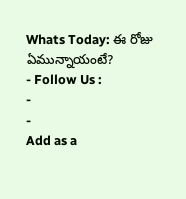Whats Today: ఈ రోజు ఏమున్నాయంటే?
- Follow Us :
-
-
Add as a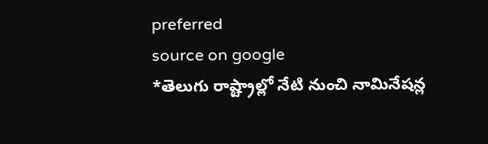preferred
source on google
*తెలుగు రాష్ట్రాల్లో నేటి నుంచి నామినేషన్ల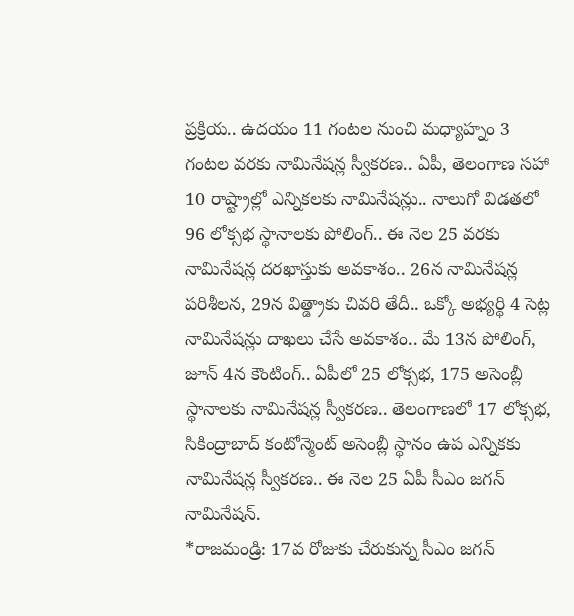ప్రక్రియ.. ఉదయం 11 గంటల నుంచి మధ్యాహ్నం 3 గంటల వరకు నామినేషన్ల స్వీకరణ.. ఏపీ, తెలంగాణ సహా 10 రాష్ట్రాల్లో ఎన్నికలకు నామినేషన్లు.. నాలుగో విడతలో 96 లోక్సభ స్థానాలకు పోలింగ్.. ఈ నెల 25 వరకు నామినేషన్ల దరఖాస్తుకు అవకాశం.. 26న నామినేషన్ల పరిశీలన, 29న విత్డ్రాకు చివరి తేదీ.. ఒక్కో అభ్యర్థి 4 సెట్ల నామినేషన్లు దాఖలు చేసే అవకాశం.. మే 13న పోలింగ్, జూన్ 4న కౌంటింగ్.. ఏపీలో 25 లోక్సభ, 175 అసెంబ్లీ స్థానాలకు నామినేషన్ల స్వీకరణ.. తెలంగాణలో 17 లోక్సభ, సికింద్రాబాద్ కంటోన్మెంట్ అసెంబ్లీ స్థానం ఉప ఎన్నికకు నామినేషన్ల స్వీకరణ.. ఈ నెల 25 ఏపీ సీఎం జగన్ నామినేషన్.
*రాజమండ్రి: 17వ రోజుకు చేరుకున్న సీఎం జగన్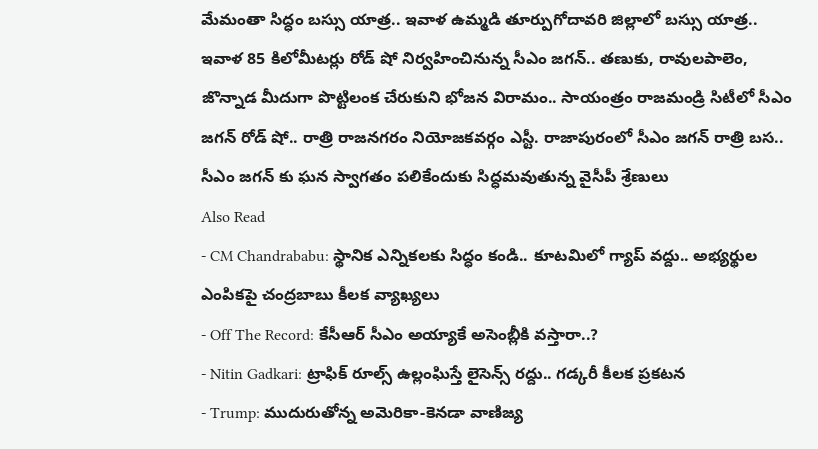మేమంతా సిద్ధం బస్సు యాత్ర.. ఇవాళ ఉమ్మడి తూర్పుగోదావరి జిల్లాలో బస్సు యాత్ర.. ఇవాళ 85 కిలోమీటర్లు రోడ్ షో నిర్వహించినున్న సీఎం జగన్.. తణుకు, రావులపాలెం, జొన్నాడ మీదుగా పొట్టిలంక చేరుకుని భోజన విరామం.. సాయంత్రం రాజమండ్రి సిటీలో సీఎం జగన్ రోడ్ షో.. రాత్రి రాజనగరం నియోజకవర్గం ఎస్టీ. రాజాపురంలో సీఎం జగన్ రాత్రి బస.. సీఎం జగన్ కు ఘన స్వాగతం పలికేందుకు సిద్ధమవుతున్న వైసీపీ శ్రేణులు
Also Read
- CM Chandrababu: స్థానిక ఎన్నికలకు సిద్ధం కండి.. కూటమిలో గ్యాప్ వద్దు.. అభ్యర్థుల ఎంపికపై చంద్రబాబు కీలక వ్యాఖ్యలు
- Off The Record: కేసీఆర్ సీఎం అయ్యాకే అసెంబ్లీకి వస్తారా..?
- Nitin Gadkari: ట్రాఫిక్ రూల్స్ ఉల్లంఘిస్తే లైసెన్స్ రద్దు.. గడ్కరీ కీలక ప్రకటన
- Trump: ముదురుతోన్న అమెరికా-కెనడా వాణిజ్య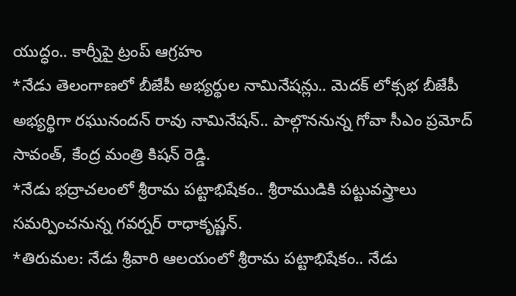యుద్ధం.. కార్నీపై ట్రంప్ ఆగ్రహం
*నేడు తెలంగాణలో బీజేపీ అభ్యర్థుల నామినేషన్లు.. మెదక్ లోక్సభ బీజేపీ అభ్యర్థిగా రఘునందన్ రావు నామినేషన్.. పాల్గొననున్న గోవా సీఎం ప్రమోద్ సావంత్, కేంద్ర మంత్రి కిషన్ రెడ్డి.
*నేడు భద్రాచలంలో శ్రీరామ పట్టాభిషేకం.. శ్రీరాముడికి పట్టువస్త్రాలు సమర్పించనున్న గవర్నర్ రాధాకృష్ణన్.
*తిరుమల: నేడు శ్రీవారి ఆలయంలో శ్రీరామ పట్టాభిషేకం.. నేడు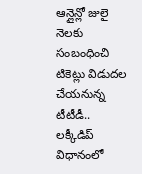ఆన్లైన్లో జులై నెలకు సంబంధించి టికెట్లు విడుదల చేయనున్న టీటీడీ.. లక్కీడిప్ విధానంలో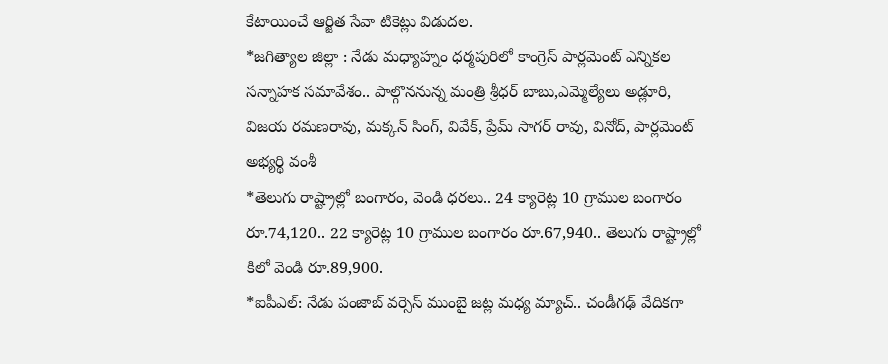కేటాయించే ఆర్జిత సేవా టికెట్లు విడుదల.
*జగిత్యాల జిల్లా : నేడు మధ్యాహ్నం ధర్మపురిలో కాంగ్రెస్ పార్లమెంట్ ఎన్నికల సన్నాహక సమావేశం.. పాల్గొననున్న మంత్రి శ్రీధర్ బాబు,ఎమ్మెల్యేలు అడ్లూరి, విజయ రమణరావు, మక్కన్ సింగ్, వివేక్, ప్రేమ్ సాగర్ రావు, వినోద్, పార్లమెంట్ అభ్యర్థి వంశీ
*తెలుగు రాష్ట్రాల్లో బంగారం, వెండి ధరలు.. 24 క్యారెట్ల 10 గ్రాముల బంగారం రూ.74,120.. 22 క్యారెట్ల 10 గ్రాముల బంగారం రూ.67,940.. తెలుగు రాష్ట్రాల్లో కిలో వెండి రూ.89,900.
*ఐపీఎల్: నేడు పంజాబ్ వర్సెస్ ముంబై జట్ల మధ్య మ్యాచ్.. చండీగఢ్ వేదికగా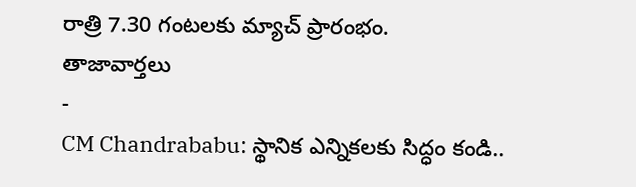రాత్రి 7.30 గంటలకు మ్యాచ్ ప్రారంభం.
తాజావార్తలు
-
CM Chandrababu: స్థానిక ఎన్నికలకు సిద్ధం కండి..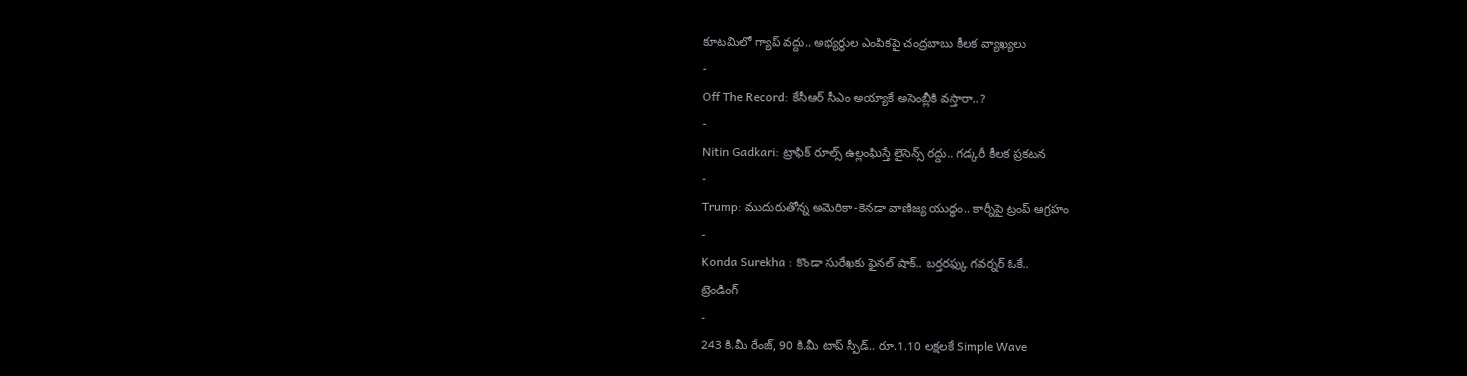కూటమిలో గ్యాప్ వద్దు.. అభ్యర్థుల ఎంపికపై చంద్రబాబు కీలక వ్యాఖ్యలు
-
Off The Record: కేసీఆర్ సీఎం అయ్యాకే అసెంబ్లీకి వస్తారా..?
-
Nitin Gadkari: ట్రాఫిక్ రూల్స్ ఉల్లంఘిస్తే లైసెన్స్ రద్దు.. గడ్కరీ కీలక ప్రకటన
-
Trump: ముదురుతోన్న అమెరికా-కెనడా వాణిజ్య యుద్ధం.. కార్నీపై ట్రంప్ ఆగ్రహం
-
Konda Surekha : కొండా సురేఖకు ఫైనల్ షాక్.. బర్తరఫ్కు గవర్నర్ ఓకే..
ట్రెండింగ్
-
243 కి.మీ రేంజ్, 90 కి.మీ టాప్ స్పీడ్.. రూ.1.10 లక్షలకే Simple Wave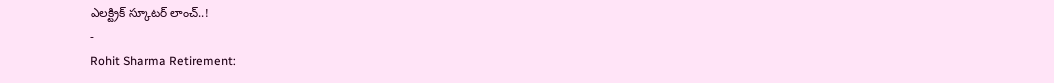ఎలక్ట్రిక్ స్కూటర్ లాంచ్..!
-
Rohit Sharma Retirement: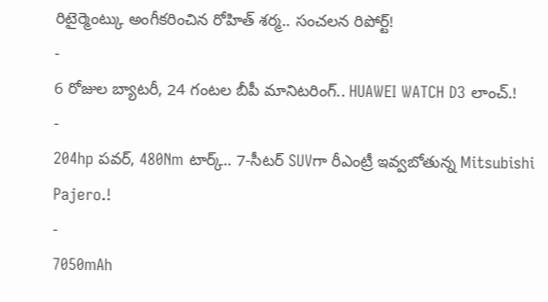రిటైర్మెంట్కు అంగీకరించిన రోహిత్ శర్మ.. సంచలన రిపోర్ట్!
-
6 రోజుల బ్యాటరీ, 24 గంటల బీపీ మానిటరింగ్.. HUAWEI WATCH D3 లాంచ్.!
-
204hp పవర్, 480Nm టార్క్.. 7-సీటర్ SUVగా రీఎంట్రీ ఇవ్వబోతున్న Mitsubishi Pajero.!
-
7050mAh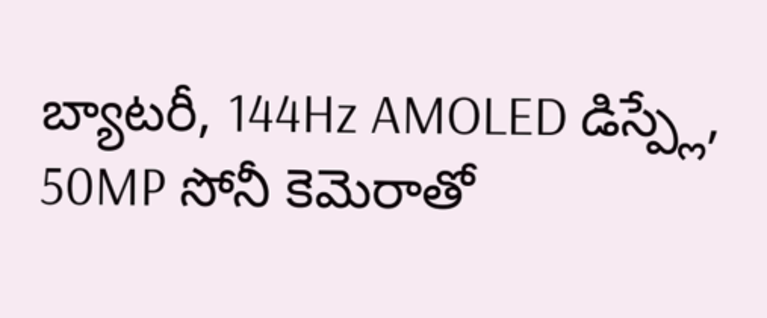బ్యాటరీ, 144Hz AMOLED డిస్ప్లే, 50MP సోనీ కెమెరాతో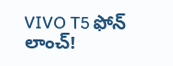VIVO T5 ఫోన్ లాంచ్!